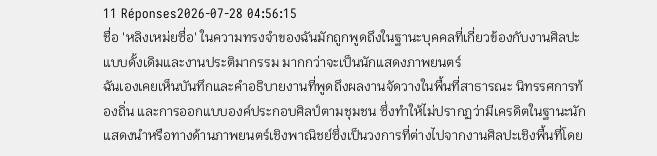11 Réponses2026-07-28 04:56:15
ชื่อ 'หลิงเหม่ยซื่อ' ในความทรงจำของฉันมักถูกพูดถึงในฐานะบุคคลที่เกี่ยวข้องกับงานศิลปะแบบดั้งเดิมและงานประติมากรรม มากกว่าจะเป็นนักแสดงภาพยนตร์
ฉันเองเคยเห็นบันทึกและคำอธิบายงานที่พูดถึงผลงานจัดวางในพื้นที่สาธารณะ นิทรรศการท้องถิ่น และการออกแบบองค์ประกอบศิลป์ตามชุมชน ซึ่งทำให้ไม่ปรากฏว่ามีเครดิตในฐานะนักแสดงนำหรือทางด้านภาพยนตร์เชิงพาณิชย์ซึ่งเป็นวงการที่ต่างไปจากงานศิลปะเชิงพื้นที่โดย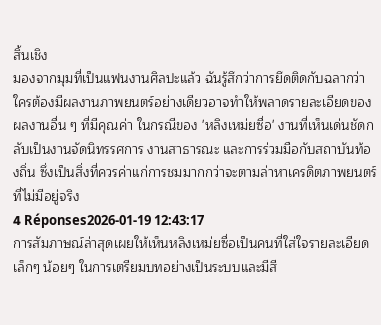สิ้นเชิง
มองจากมุมที่เป็นแฟนงานศิลปะแล้ว ฉันรู้สึกว่าการยึดติดกับฉลากว่าใครต้องมีผลงานภาพยนตร์อย่างเดียวอาจทำให้พลาดรายละเอียดของผลงานอื่น ๆ ที่มีคุณค่า ในกรณีของ 'หลิงเหม่ยซื่อ' งานที่เห็นเด่นชัดกลับเป็นงานจัดนิทรรศการ งานสาธารณะ และการร่วมมือกับสถาบันท้องถิ่น ซึ่งเป็นสิ่งที่ควรค่าแก่การชมมากกว่าจะตามล่าหาเครดิตภาพยนตร์ที่ไม่มีอยู่จริง
4 Réponses2026-01-19 12:43:17
การสัมภาษณ์ล่าสุดเผยให้เห็นหลิงเหม่ยซื่อเป็นคนที่ใส่ใจรายละเอียดเล็กๆ น้อยๆ ในการเตรียมบทอย่างเป็นระบบและมีสี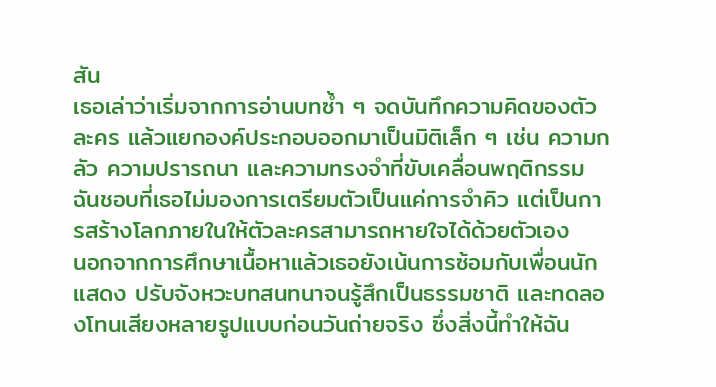สัน
เธอเล่าว่าเริ่มจากการอ่านบทซ้ำ ๆ จดบันทึกความคิดของตัวละคร แล้วแยกองค์ประกอบออกมาเป็นมิติเล็ก ๆ เช่น ความกลัว ความปรารถนา และความทรงจำที่ขับเคลื่อนพฤติกรรม ฉันชอบที่เธอไม่มองการเตรียมตัวเป็นแค่การจำคิว แต่เป็นการสร้างโลกภายในให้ตัวละครสามารถหายใจได้ด้วยตัวเอง
นอกจากการศึกษาเนื้อหาแล้วเธอยังเน้นการซ้อมกับเพื่อนนักแสดง ปรับจังหวะบทสนทนาจนรู้สึกเป็นธรรมชาติ และทดลองโทนเสียงหลายรูปแบบก่อนวันถ่ายจริง ซึ่งสิ่งนี้ทำให้ฉัน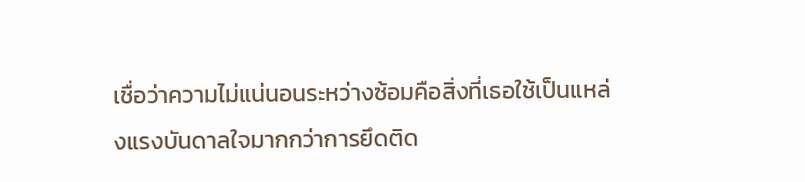เชื่อว่าความไม่แน่นอนระหว่างซ้อมคือสิ่งที่เธอใช้เป็นแหล่งแรงบันดาลใจมากกว่าการยึดติด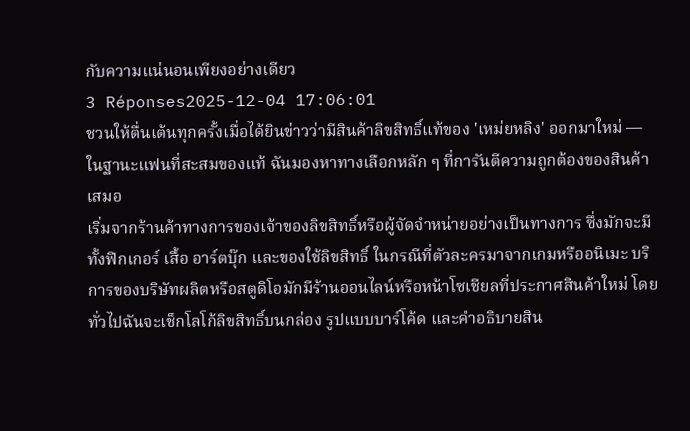กับความแน่นอนเพียงอย่างเดียว
3 Réponses2025-12-04 17:06:01
ชวนให้ตื่นเต้นทุกครั้งเมื่อได้ยินข่าวว่ามีสินค้าลิขสิทธิ์แท้ของ 'เหม่ยหลิง' ออกมาใหม่ — ในฐานะแฟนที่สะสมของแท้ ฉันมองหาทางเลือกหลัก ๆ ที่การันตีความถูกต้องของสินค้าเสมอ
เริ่มจากร้านค้าทางการของเจ้าของลิขสิทธิ์หรือผู้จัดจำหน่ายอย่างเป็นทางการ ซึ่งมักจะมีทั้งฟิกเกอร์ เสื้อ อาร์ตบุ๊ก และของใช้ลิขสิทธิ์ ในกรณีที่ตัวละครมาจากเกมหรืออนิเมะ บริการของบริษัทผลิตหรือสตูดิโอมักมีร้านออนไลน์หรือหน้าโซเชียลที่ประกาศสินค้าใหม่ โดยทั่วไปฉันจะเช็กโลโก้ลิขสิทธิ์บนกล่อง รูปแบบบาร์โค้ด และคำอธิบายสิน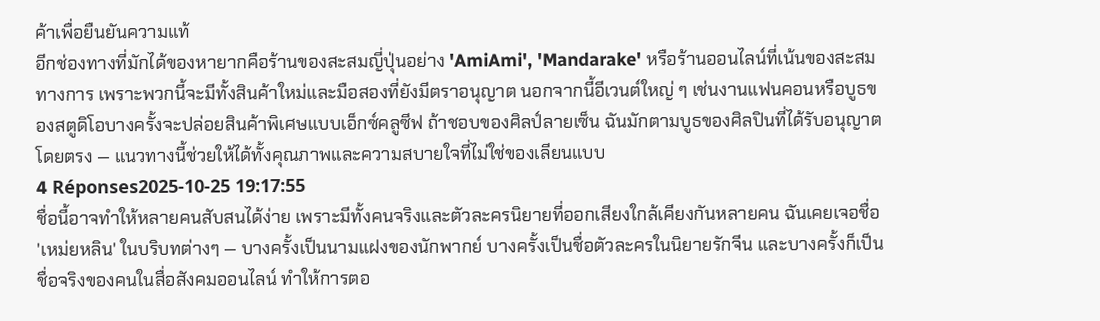ค้าเพื่อยืนยันความแท้
อีกช่องทางที่มักได้ของหายากคือร้านของสะสมญี่ปุ่นอย่าง 'AmiAmi', 'Mandarake' หรือร้านออนไลน์ที่เน้นของสะสมทางการ เพราะพวกนี้จะมีทั้งสินค้าใหม่และมือสองที่ยังมีตราอนุญาต นอกจากนี้อีเวนต์ใหญ่ ๆ เช่นงานแฟนคอนหรือบูธของสตูดิโอบางครั้งจะปล่อยสินค้าพิเศษแบบเอ็กซ์คลูซีฟ ถ้าชอบของศิลป์ลายเซ็น ฉันมักตามบูธของศิลปินที่ได้รับอนุญาตโดยตรง — แนวทางนี้ช่วยให้ได้ทั้งคุณภาพและความสบายใจที่ไม่ใช่ของเลียนแบบ
4 Réponses2025-10-25 19:17:55
ชื่อนี้อาจทำให้หลายคนสับสนได้ง่าย เพราะมีทั้งคนจริงและตัวละครนิยายที่ออกเสียงใกล้เคียงกันหลายคน ฉันเคยเจอชื่อ 'เหม่ยหลิน' ในบริบทต่างๆ — บางครั้งเป็นนามแฝงของนักพากย์ บางครั้งเป็นชื่อตัวละครในนิยายรักจีน และบางครั้งก็เป็นชื่อจริงของคนในสื่อสังคมออนไลน์ ทำให้การตอ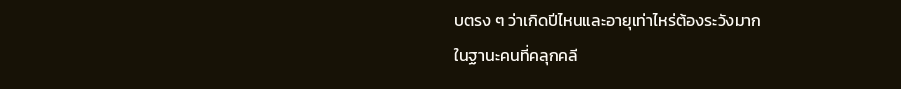บตรง ๆ ว่าเกิดปีไหนและอายุเท่าไหร่ต้องระวังมาก
ในฐานะคนที่คลุกคลี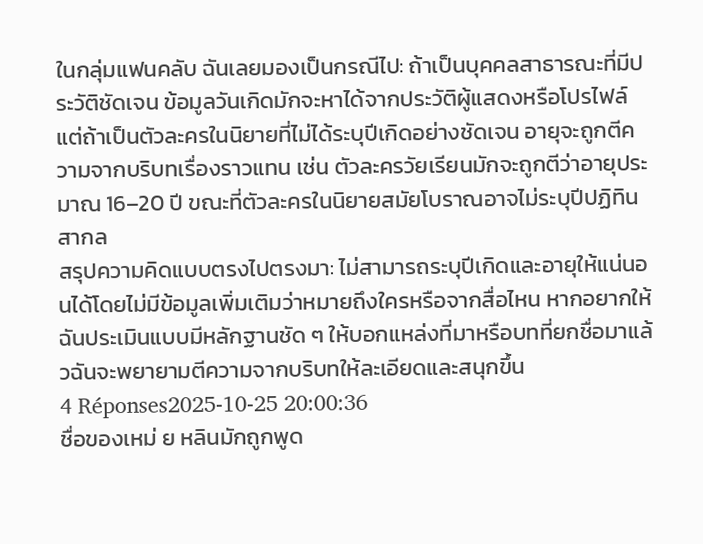ในกลุ่มแฟนคลับ ฉันเลยมองเป็นกรณีไป: ถ้าเป็นบุคคลสาธารณะที่มีประวัติชัดเจน ข้อมูลวันเกิดมักจะหาได้จากประวัติผู้แสดงหรือโปรไฟล์ แต่ถ้าเป็นตัวละครในนิยายที่ไม่ได้ระบุปีเกิดอย่างชัดเจน อายุจะถูกตีความจากบริบทเรื่องราวแทน เช่น ตัวละครวัยเรียนมักจะถูกตีว่าอายุประมาณ 16–20 ปี ขณะที่ตัวละครในนิยายสมัยโบราณอาจไม่ระบุปีปฏิทินสากล
สรุปความคิดแบบตรงไปตรงมา: ไม่สามารถระบุปีเกิดและอายุให้แน่นอนได้โดยไม่มีข้อมูลเพิ่มเติมว่าหมายถึงใครหรือจากสื่อไหน หากอยากให้ฉันประเมินแบบมีหลักฐานชัด ๆ ให้บอกแหล่งที่มาหรือบทที่ยกชื่อมาแล้วฉันจะพยายามตีความจากบริบทให้ละเอียดและสนุกขึ้น
4 Réponses2025-10-25 20:00:36
ชื่อของเหม่ ย หลินมักถูกพูด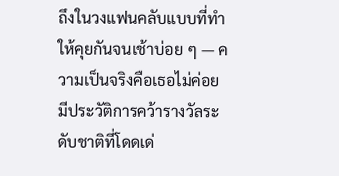ถึงในวงแฟนคลับแบบที่ทำให้คุยกันจนเช้าบ่อย ๆ — ความเป็นจริงคือเธอไม่ค่อยมีประวัติการคว้ารางวัลระดับชาติที่โดดเด่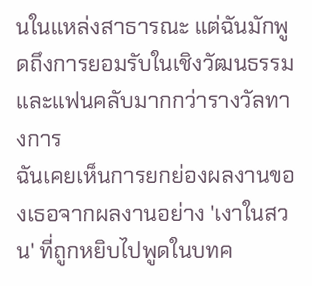นในแหล่งสาธารณะ แต่ฉันมักพูดถึงการยอมรับในเชิงวัฒนธรรมและแฟนคลับมากกว่ารางวัลทางการ
ฉันเคยเห็นการยกย่องผลงานของเธอจากผลงานอย่าง 'เงาในสวน' ที่ถูกหยิบไปพูดในบทค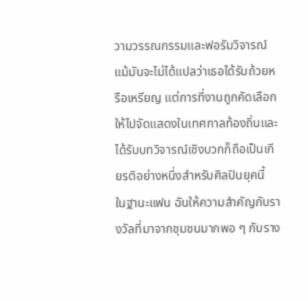วามวรรณกรรมและฟอรัมวิจารณ์ แม้มันจะไม่ได้แปลว่าเธอได้รับถ้วยหรือเหรียญ แต่การที่งานถูกคัดเลือกให้ไปจัดแสดงในเทศกาลท้องถิ่นและได้รับบทวิจารณ์เชิงบวกก็ถือเป็นเกียรติอย่างหนึ่งสำหรับศิลปินยุคนี้
ในฐานะแฟน ฉันให้ความสำคัญกับรางวัลที่มาจากชุมชนมากพอ ๆ กับราง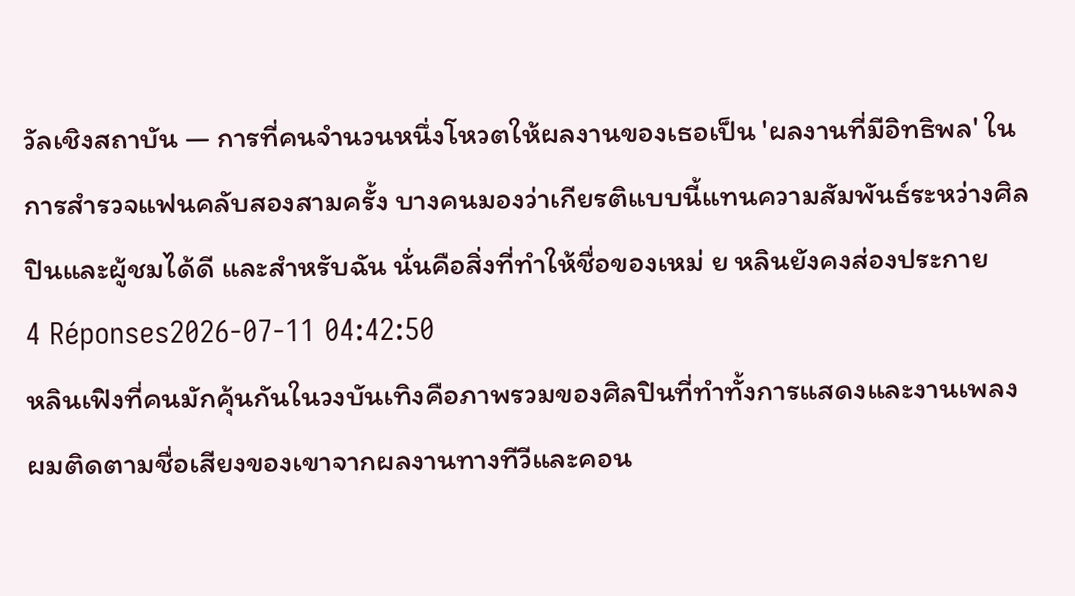วัลเชิงสถาบัน — การที่คนจำนวนหนึ่งโหวตให้ผลงานของเธอเป็น 'ผลงานที่มีอิทธิพล' ในการสำรวจแฟนคลับสองสามครั้ง บางคนมองว่าเกียรติแบบนี้แทนความสัมพันธ์ระหว่างศิลปินและผู้ชมได้ดี และสำหรับฉัน นั่นคือสิ่งที่ทำให้ชื่อของเหม่ ย หลินยังคงส่องประกาย
4 Réponses2026-07-11 04:42:50
หลินเฟิงที่คนมักคุ้นกันในวงบันเทิงคือภาพรวมของศิลปินที่ทำทั้งการแสดงและงานเพลง ผมติดตามชื่อเสียงของเขาจากผลงานทางทีวีและคอน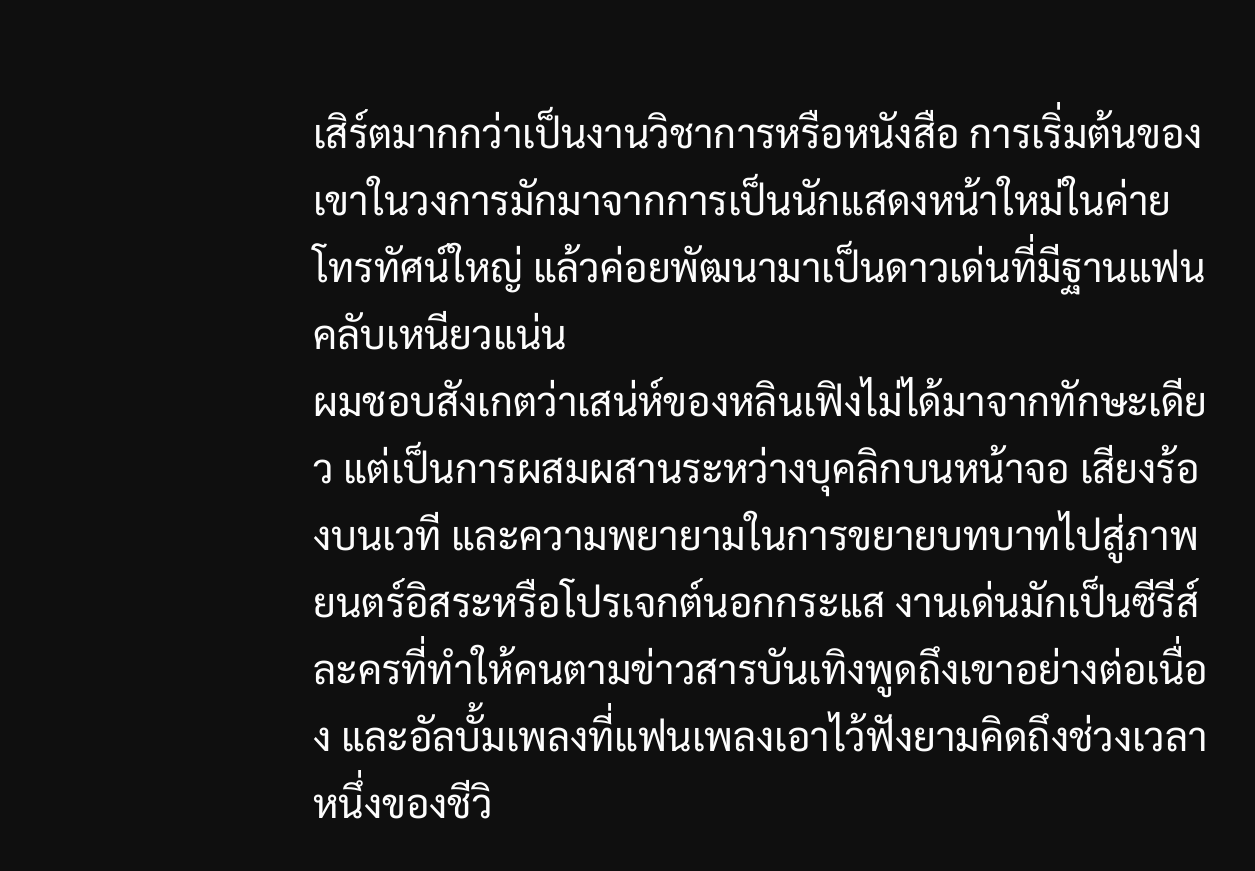เสิร์ตมากกว่าเป็นงานวิชาการหรือหนังสือ การเริ่มต้นของเขาในวงการมักมาจากการเป็นนักแสดงหน้าใหม่ในค่ายโทรทัศน์ใหญ่ แล้วค่อยพัฒนามาเป็นดาวเด่นที่มีฐานแฟนคลับเหนียวแน่น
ผมชอบสังเกตว่าเสน่ห์ของหลินเฟิงไม่ได้มาจากทักษะเดียว แต่เป็นการผสมผสานระหว่างบุคลิกบนหน้าจอ เสียงร้องบนเวที และความพยายามในการขยายบทบาทไปสู่ภาพยนตร์อิสระหรือโปรเจกต์นอกกระแส งานเด่นมักเป็นซีรีส์ละครที่ทำให้คนตามข่าวสารบันเทิงพูดถึงเขาอย่างต่อเนื่อง และอัลบั้มเพลงที่แฟนเพลงเอาไว้ฟังยามคิดถึงช่วงเวลาหนึ่งของชีวิ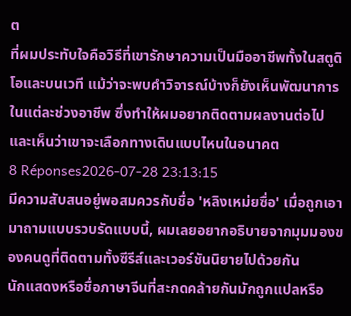ต
ที่ผมประทับใจคือวิธีที่เขารักษาความเป็นมืออาชีพทั้งในสตูดิโอและบนเวที แม้ว่าจะพบคำวิจารณ์บ้างก็ยังเห็นพัฒนาการในแต่ละช่วงอาชีพ ซึ่งทำให้ผมอยากติดตามผลงานต่อไปและเห็นว่าเขาจะเลือกทางเดินแบบไหนในอนาคต
8 Réponses2026-07-28 23:13:15
มีความสับสนอยู่พอสมควรกับชื่อ 'หลิงเหม่ยซื่อ' เมื่อถูกเอามาถามแบบรวบรัดแบบนี้, ผมเลยอยากอธิบายจากมุมมองของคนดูที่ติดตามทั้งซีรีส์และเวอร์ชันนิยายไปด้วยกัน
นักแสดงหรือชื่อภาษาจีนที่สะกดคล้ายกันมักถูกแปลหรือ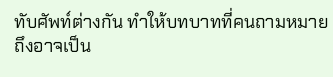ทับศัพท์ต่างกัน ทำให้บทบาทที่คนถามหมายถึงอาจเป็น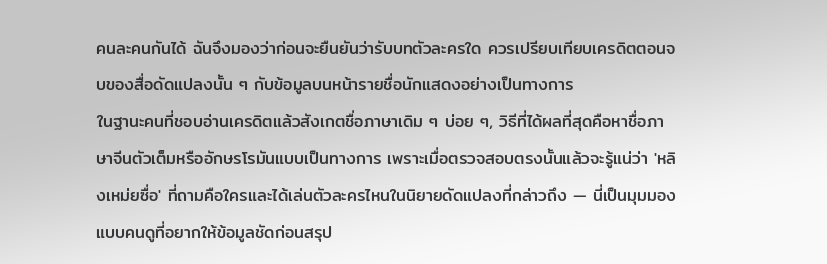คนละคนกันได้ ฉันจึงมองว่าก่อนจะยืนยันว่ารับบทตัวละครใด ควรเปรียบเทียบเครดิตตอนจบของสื่อดัดแปลงนั้น ๆ กับข้อมูลบนหน้ารายชื่อนักแสดงอย่างเป็นทางการ
ในฐานะคนที่ชอบอ่านเครดิตแล้วสังเกตชื่อภาษาเดิม ๆ บ่อย ๆ, วิธีที่ได้ผลที่สุดคือหาชื่อภาษาจีนตัวเต็มหรืออักษรโรมันแบบเป็นทางการ เพราะเมื่อตรวจสอบตรงนั้นแล้วจะรู้แน่ว่า 'หลิงเหม่ยซื่อ' ที่ถามคือใครและได้เล่นตัวละครไหนในนิยายดัดแปลงที่กล่าวถึง — นี่เป็นมุมมองแบบคนดูที่อยากให้ข้อมูลชัดก่อนสรุป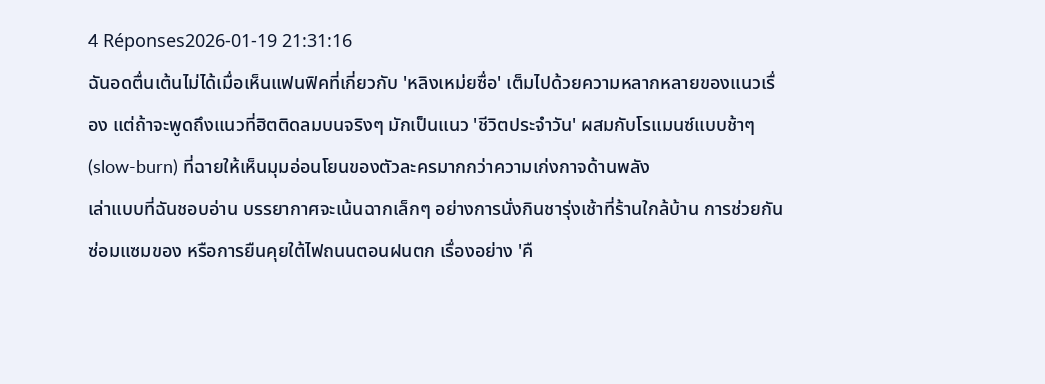4 Réponses2026-01-19 21:31:16
ฉันอดตื่นเต้นไม่ได้เมื่อเห็นแฟนฟิคที่เกี่ยวกับ 'หลิงเหม่ยซื่อ' เต็มไปด้วยความหลากหลายของแนวเรื่อง แต่ถ้าจะพูดถึงแนวที่ฮิตติดลมบนจริงๆ มักเป็นแนว 'ชีวิตประจำวัน' ผสมกับโรแมนซ์แบบช้าๆ (slow-burn) ที่ฉายให้เห็นมุมอ่อนโยนของตัวละครมากกว่าความเก่งกาจด้านพลัง
เล่าแบบที่ฉันชอบอ่าน บรรยากาศจะเน้นฉากเล็กๆ อย่างการนั่งกินชารุ่งเช้าที่ร้านใกล้บ้าน การช่วยกันซ่อมแซมของ หรือการยืนคุยใต้ไฟถนนตอนฝนตก เรื่องอย่าง 'คื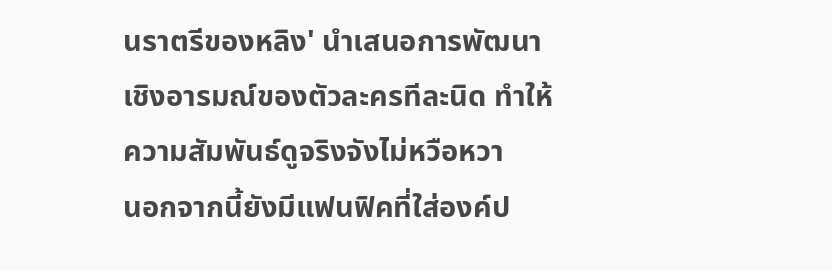นราตรีของหลิง' นำเสนอการพัฒนาเชิงอารมณ์ของตัวละครทีละนิด ทำให้ความสัมพันธ์ดูจริงจังไม่หวือหวา
นอกจากนี้ยังมีแฟนฟิคที่ใส่องค์ป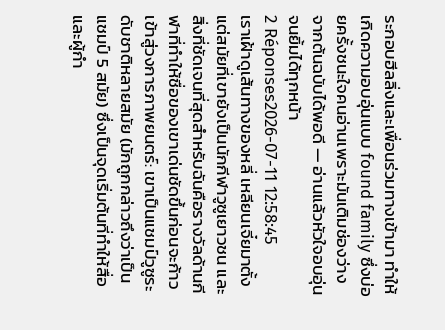ระกอบฮีลลิ่งและเพื่อนร่วมทางเข้ามา ทำให้เกิดความอบอุ่นแบบ found family ซึ่งบ่อยครั้งชนะใจคนอ่านเพราะมันเติมช่องว่างจากต้นฉบับได้พอดี — อ่านแล้วหัวใจอบอุ่นจนยิ้มได้ทุกหน้า
2 Réponses2026-07-11 12:58:45
เราเฝ้าดูเส้นทางของหลี่ เหลียนเจี๋ยมาตั้งแต่สมัยที่เขายังเป็นนักกีฬาวูซูเยาวชน และสิ่งที่ชัดเจนที่สุดสำหรับฉันคือรางวัลด้านกีฬาที่ทำให้ชื่อของเขาเด่นชัดขึ้นก่อนจะก้าวเข้าสู่วงการภาพยนตร์: เขาเป็นแชมป์วูซูระดับชาติหลายสมัย (มักถูกกล่าวถึงว่าเป็นแชมป์ 5 สมัย) ซึ่งเป็นจุดเริ่มต้นที่ทำให้สื่อและผู้กำ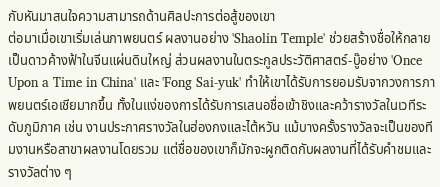กับหันมาสนใจความสามารถด้านศิลปะการต่อสู้ของเขา
ต่อมาเมื่อเขาเริ่มเล่นภาพยนตร์ ผลงานอย่าง 'Shaolin Temple' ช่วยสร้างชื่อให้กลายเป็นดาวค้างฟ้าในจีนแผ่นดินใหญ่ ส่วนผลงานในตระกูลประวัติศาสตร์-บู๊อย่าง 'Once Upon a Time in China' และ 'Fong Sai-yuk' ทำให้เขาได้รับการยอมรับจากวงการภาพยนตร์เอเชียมากขึ้น ทั้งในแง่ของการได้รับการเสนอชื่อเข้าชิงและคว้ารางวัลในเวทีระดับภูมิภาค เช่น งานประกาศรางวัลในฮ่องกงและไต้หวัน แม้บางครั้งรางวัลจะเป็นของทีมงานหรือสาขาผลงานโดยรวม แต่ชื่อของเขาก็มักจะผูกติดกับผลงานที่ได้รับคำชมและรางวัลต่าง ๆ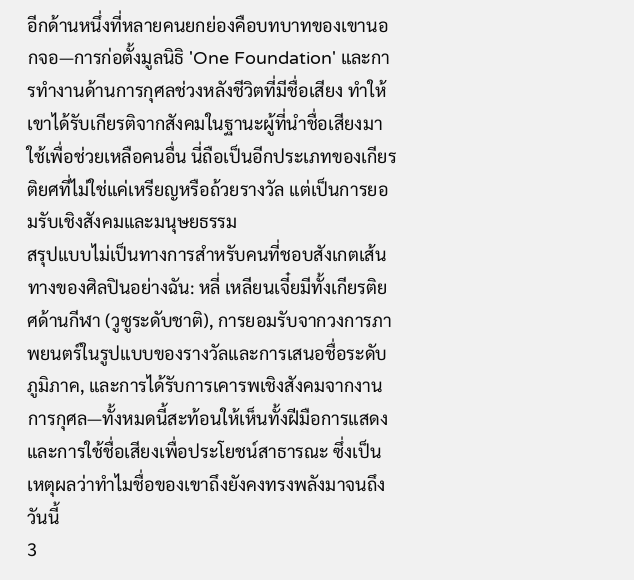อีกด้านหนึ่งที่หลายคนยกย่องคือบทบาทของเขานอกจอ—การก่อตั้งมูลนิธิ 'One Foundation' และการทำงานด้านการกุศลช่วงหลังชีวิตที่มีชื่อเสียง ทำให้เขาได้รับเกียรติจากสังคมในฐานะผู้ที่นำชื่อเสียงมาใช้เพื่อช่วยเหลือคนอื่น นี่ถือเป็นอีกประเภทของเกียรติยศที่ไม่ใช่แค่เหรียญหรือถ้วยรางวัล แต่เป็นการยอมรับเชิงสังคมและมนุษยธรรม
สรุปแบบไม่เป็นทางการสำหรับคนที่ชอบสังเกตเส้นทางของศิลปินอย่างฉัน: หลี่ เหลียนเจี๋ยมีทั้งเกียรติยศด้านกีฬา (วูซูระดับชาติ), การยอมรับจากวงการภาพยนตร์ในรูปแบบของรางวัลและการเสนอชื่อระดับภูมิภาค, และการได้รับการเคารพเชิงสังคมจากงานการกุศล—ทั้งหมดนี้สะท้อนให้เห็นทั้งฝีมือการแสดงและการใช้ชื่อเสียงเพื่อประโยชน์สาธารณะ ซึ่งเป็นเหตุผลว่าทำไมชื่อของเขาถึงยังคงทรงพลังมาจนถึงวันนี้
3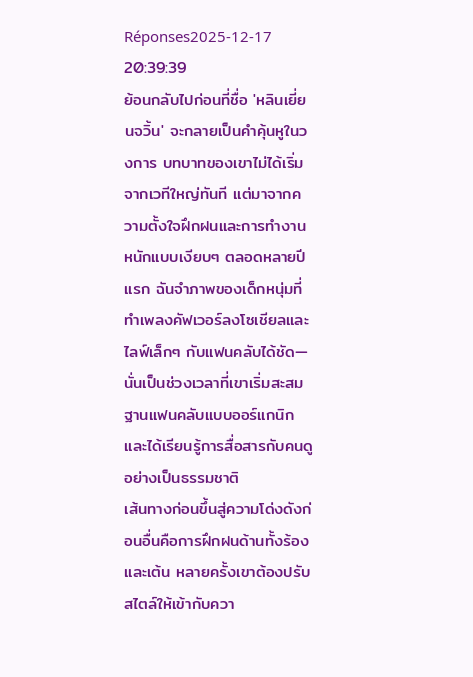Réponses2025-12-17 20:39:39
ย้อนกลับไปก่อนที่ชื่อ 'หลินเยี่ยนจวิ้น' จะกลายเป็นคำคุ้นหูในวงการ บทบาทของเขาไม่ได้เริ่มจากเวทีใหญ่ทันที แต่มาจากความตั้งใจฝึกฝนและการทำงานหนักแบบเงียบๆ ตลอดหลายปีแรก ฉันจำภาพของเด็กหนุ่มที่ทำเพลงคัฟเวอร์ลงโซเชียลและไลฟ์เล็กๆ กับแฟนคลับได้ชัด—นั่นเป็นช่วงเวลาที่เขาเริ่มสะสมฐานแฟนคลับแบบออร์แกนิก และได้เรียนรู้การสื่อสารกับคนดูอย่างเป็นธรรมชาติ
เส้นทางก่อนขึ้นสู่ความโด่งดังก่อนอื่นคือการฝึกฝนด้านทั้งร้องและเต้น หลายครั้งเขาต้องปรับสไตล์ให้เข้ากับควา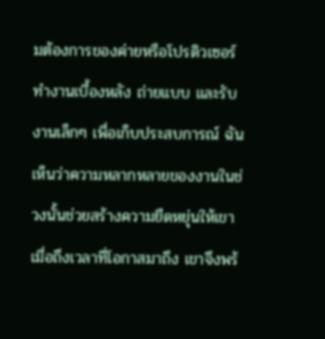มต้องการของค่ายหรือโปรดิวเซอร์ ทำงานเบื้องหลัง ถ่ายแบบ และรับงานเล็กๆ เพื่อเก็บประสบการณ์ ฉันเห็นว่าความหลากหลายของงานในช่วงนั้นช่วยสร้างความยืดหยุ่นให้เขา เมื่อถึงเวลาที่โอกาสมาถึง เขาจึงพร้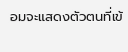อมจะแสดงตัวตนที่เข้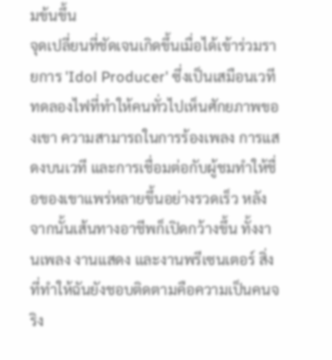มข้นขึ้น
จุดเปลี่ยนที่ชัดเจนเกิดขึ้นเมื่อได้เข้าร่วมรายการ 'Idol Producer' ซึ่งเป็นเสมือนเวทีทดลองไฟที่ทำให้คนทั่วไปเห็นศักยภาพของเขา ความสามารถในการร้องเพลง การแสดงบนเวที และการเชื่อมต่อกับผู้ชมทำให้ชื่อของเขาแพร่หลายขึ้นอย่างรวดเร็ว หลังจากนั้นเส้นทางอาชีพก็เปิดกว้างขึ้น ทั้งงานเพลง งานแสดง และงานพรีเซนเตอร์ สิ่งที่ทำให้ฉันยังชอบติดตามคือความเป็นคนจริง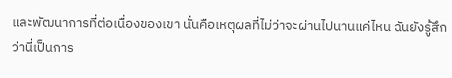และพัฒนาการที่ต่อเนื่องของเขา นั่นคือเหตุผลที่ไม่ว่าจะผ่านไปนานแค่ไหน ฉันยังรู้สึกว่านี่เป็นการ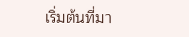เริ่มต้นที่มา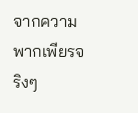จากความพากเพียรจริงๆ